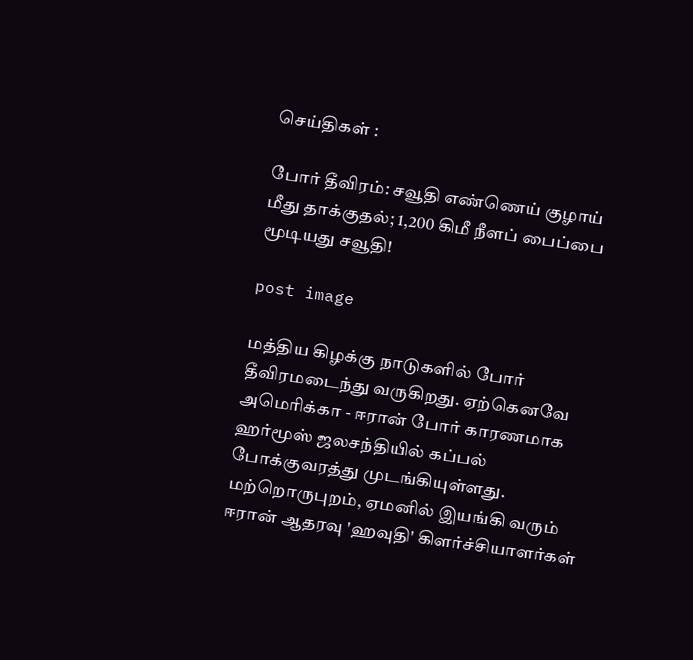செய்திகள் :

போர் தீவிரம்: சவூதி எண்ணெய் குழாய் மீது தாக்குதல்; 1,200 கிமீ நீளப் பைப்பை மூடியது சவூதி!

post image

மத்திய கிழக்கு நாடுகளில் போர் தீவிரமடைந்து வருகிறது. ஏற்கெனவே அமெரிக்கா - ஈரான் போர் காரணமாக ஹர்மூஸ் ஜலசந்தியில் கப்பல் போக்குவரத்து முடங்கியுள்ளது. மற்றொருபுறம், ஏமனில் இயங்கி வரும் ஈரான் ஆதரவு 'ஹவுதி' கிளர்ச்சியாளர்கள்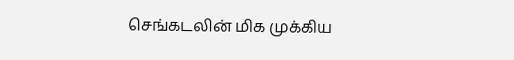செங்கடலின் மிக முக்கிய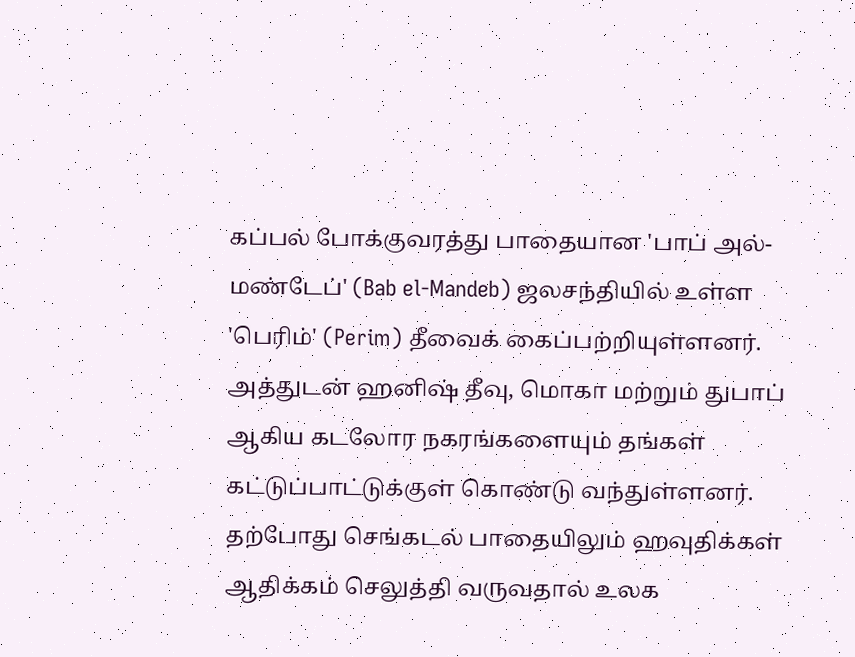கப்பல் போக்குவரத்து பாதையான 'பாப் அல்-மண்டேப்' (Bab el-Mandeb) ஜலசந்தியில் உள்ள 'பெரிம்' (Perim) தீவைக் கைப்பற்றியுள்ளனர். அத்துடன் ஹனிஷ் தீவு, மொகா மற்றும் துபாப் ஆகிய கடலோர நகரங்களையும் தங்கள் கட்டுப்பாட்டுக்குள் கொண்டு வந்துள்ளனர். தற்போது செங்கடல் பாதையிலும் ஹவுதிக்கள் ஆதிக்கம் செலுத்தி வருவதால் உலக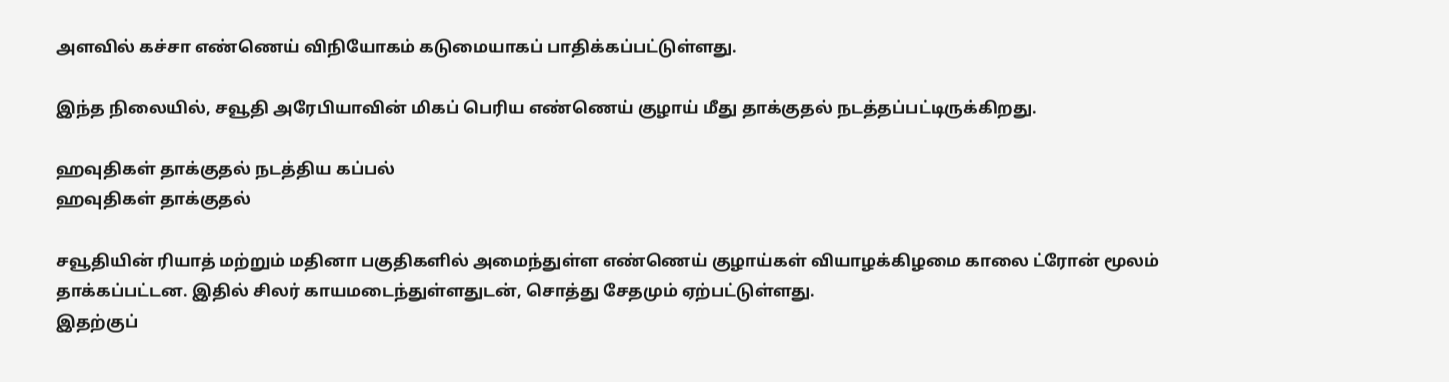அளவில் கச்சா எண்ணெய் விநியோகம் கடுமையாகப் பாதிக்கப்பட்டுள்ளது.

இந்த நிலையில், சவூதி அரேபியாவின் மிகப் பெரிய எண்ணெய் குழாய் மீது தாக்குதல் நடத்தப்பட்டிருக்கிறது.

ஹவுதிகள் தாக்குதல் நடத்திய கப்பல்
ஹவுதிகள் தாக்குதல்

சவூதியின் ரியாத் மற்றும் மதினா பகுதிகளில் அமைந்துள்ள எண்ணெய் குழாய்கள் வியாழக்கிழமை காலை ட்ரோன் மூலம் தாக்கப்பட்டன. இதில் சிலர் காயமடைந்துள்ளதுடன், சொத்து சேதமும் ஏற்பட்டுள்ளது.
இதற்குப்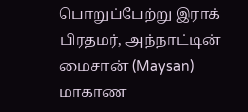பொறுப்பேற்று இராக் பிரதமர், அந்நாட்டின் மைசான் (Maysan) மாகாண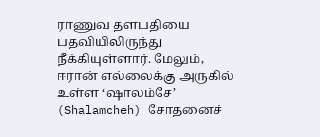ராணுவ தளபதியை பதவியிலிருந்து நீக்கியுள்ளார். மேலும், ஈரான் எல்லைக்கு அருகில் உள்ள ‘ஷாலம்சே’ (Shalamcheh) சோதனைச்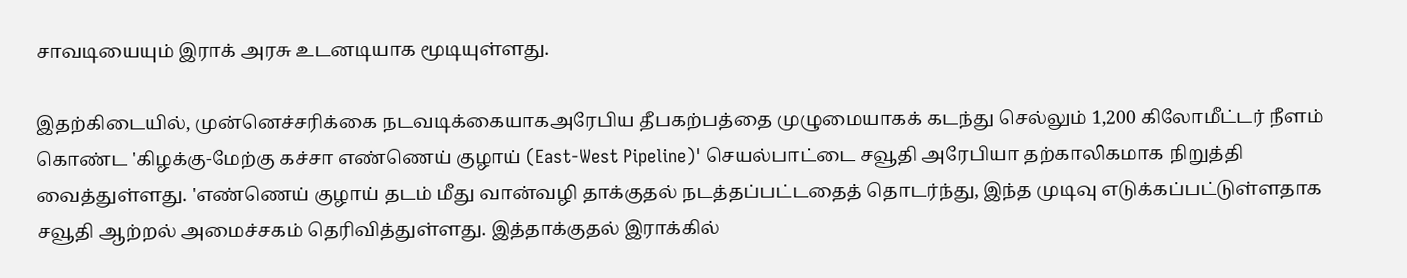சாவடியையும் இராக் அரசு உடனடியாக மூடியுள்ளது.

இதற்கிடையில், முன்னெச்சரிக்கை நடவடிக்கையாகஅரேபிய தீபகற்பத்தை முழுமையாகக் கடந்து செல்லும் 1,200 கிலோமீட்டர் நீளம் கொண்ட 'கிழக்கு-மேற்கு கச்சா எண்ணெய் குழாய் (East-West Pipeline)' செயல்பாட்டை சவூதி அரேபியா தற்காலிகமாக நிறுத்தி வைத்துள்ளது. 'எண்ணெய் குழாய் தடம் மீது வான்வழி தாக்குதல் நடத்தப்பட்டதைத் தொடர்ந்து, இந்த முடிவு எடுக்கப்பட்டுள்ளதாக சவூதி ஆற்றல் அமைச்சகம் தெரிவித்துள்ளது. இத்தாக்குதல் இராக்கில்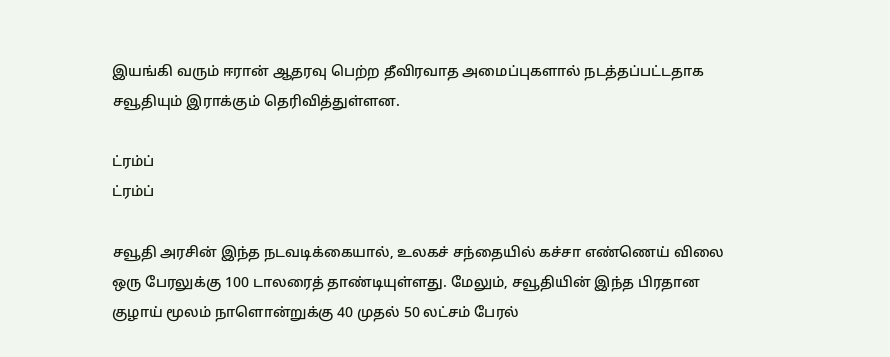இயங்கி வரும் ஈரான் ஆதரவு பெற்ற தீவிரவாத அமைப்புகளால் நடத்தப்பட்டதாக சவூதியும் இராக்கும் தெரிவித்துள்ளன.

ட்ரம்ப்
ட்ரம்ப்

சவூதி அரசின் இந்த நடவடிக்கையால், உலகச் சந்தையில் கச்சா எண்ணெய் விலை ஒரு பேரலுக்கு 100 டாலரைத் தாண்டியுள்ளது. மேலும், சவூதியின் இந்த பிரதான குழாய் மூலம் நாளொன்றுக்கு 40 முதல் 50 லட்சம் பேரல்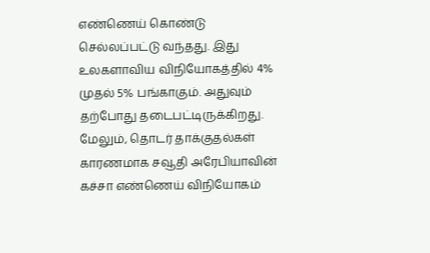எண்ணெய் கொண்டு செல்லப்பட்டு வந்தது. இது உலகளாவிய விநியோகத்தில் 4% முதல் 5% பங்காகும். அதுவும் தற்போது தடைபட்டிருக்கிறது. மேலும், தொடர் தாக்குதல்கள் காரணமாக சவூதி அரேபியாவின் கச்சா எண்ணெய் விநியோகம்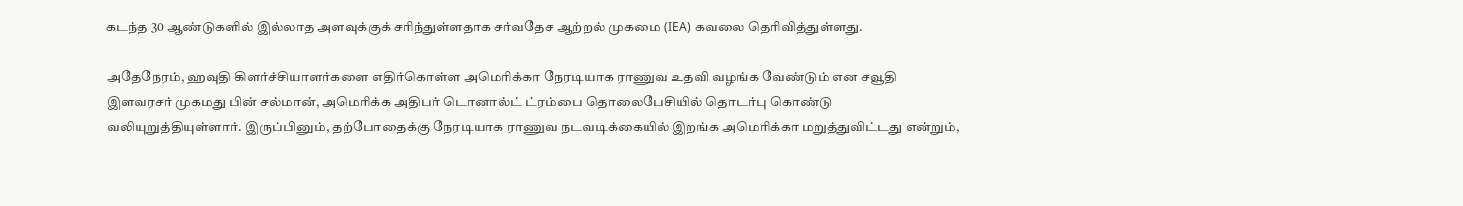கடந்த 30 ஆண்டுகளில் இல்லாத அளவுக்குக் சரிந்துள்ளதாக சர்வதேச ஆற்றல் முகமை (IEA) கவலை தெரிவித்துள்ளது.

அதேநேரம், ஹவுதி கிளர்ச்சியாளர்களை எதிர்கொள்ள அமெரிக்கா நேரடியாக ராணுவ உதவி வழங்க வேண்டும் என சவூதி இளவரசர் முகமது பின் சல்மான், அமெரிக்க அதிபர் டொனால்ட் ட்ரம்பை தொலைபேசியில் தொடர்பு கொண்டு வலியுறுத்தியுள்ளார். இருப்பினும், தற்போதைக்கு நேரடியாக ராணுவ நடவடிக்கையில் இறங்க அமெரிக்கா மறுத்துவிட்டது என்றும்,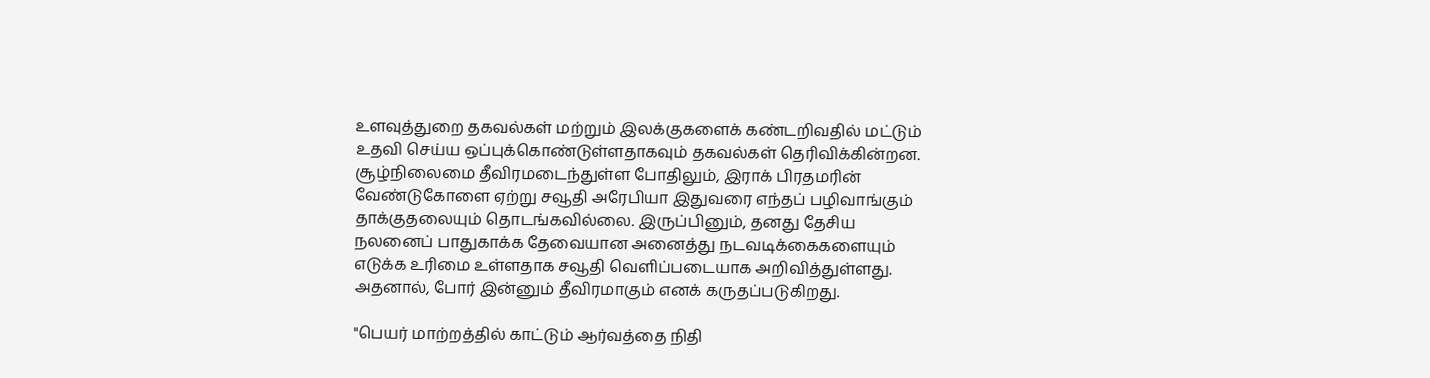உளவுத்துறை தகவல்கள் மற்றும் இலக்குகளைக் கண்டறிவதில் மட்டும் உதவி செய்ய ஒப்புக்கொண்டுள்ளதாகவும் தகவல்கள் தெரிவிக்கின்றன. சூழ்நிலைமை தீவிரமடைந்துள்ள போதிலும், இராக் பிரதமரின் வேண்டுகோளை ஏற்று சவூதி அரேபியா இதுவரை எந்தப் பழிவாங்கும் தாக்குதலையும் தொடங்கவில்லை. இருப்பினும், தனது தேசிய நலனைப் பாதுகாக்க தேவையான அனைத்து நடவடிக்கைகளையும் எடுக்க உரிமை உள்ளதாக சவூதி வெளிப்படையாக அறிவித்துள்ளது. அதனால், போர் இன்னும் தீவிரமாகும் எனக் கருதப்படுகிறது.

"பெயர் மாற்றத்தில் காட்டும் ஆர்வத்தை நிதி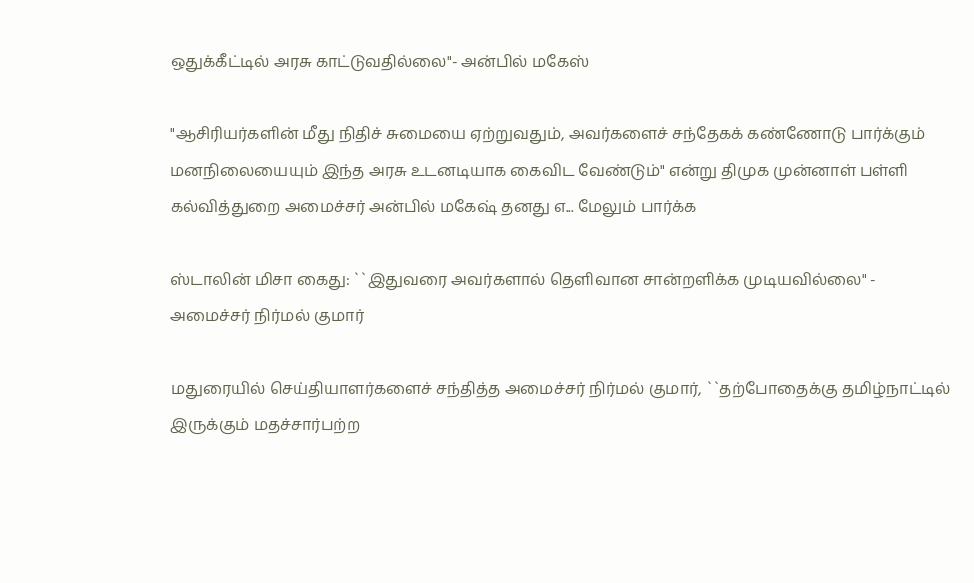ஒதுக்கீட்டில் அரசு காட்டுவதில்லை"- அன்பில் மகேஸ்

"ஆசிரியர்களின் மீது நிதிச் சுமையை ஏற்றுவதும், அவர்களைச் சந்தேகக் கண்ணோடு பார்க்கும் மனநிலையையும் இந்த அரசு உடனடியாக கைவிட வேண்டும்" என்று திமுக முன்னாள் பள்ளி கல்வித்துறை அமைச்சர் அன்பில் மகேஷ் தனது எ... மேலும் பார்க்க

ஸ்டாலின் மிசா கைது: ``இதுவரை அவர்களால் தெளிவான சான்றளிக்க முடியவில்லை" - அமைச்சர் நிர்மல் குமார்

மதுரையில் செய்தியாளர்களைச் சந்தித்த அமைச்சர் நிர்மல் குமார், ``தற்போதைக்கு தமிழ்நாட்டில் இருக்கும் மதச்சார்பற்ற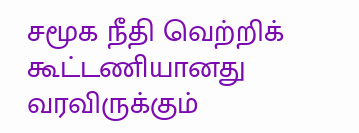சமூக நீதி வெற்றிக் கூட்டணியானது வரவிருக்கும்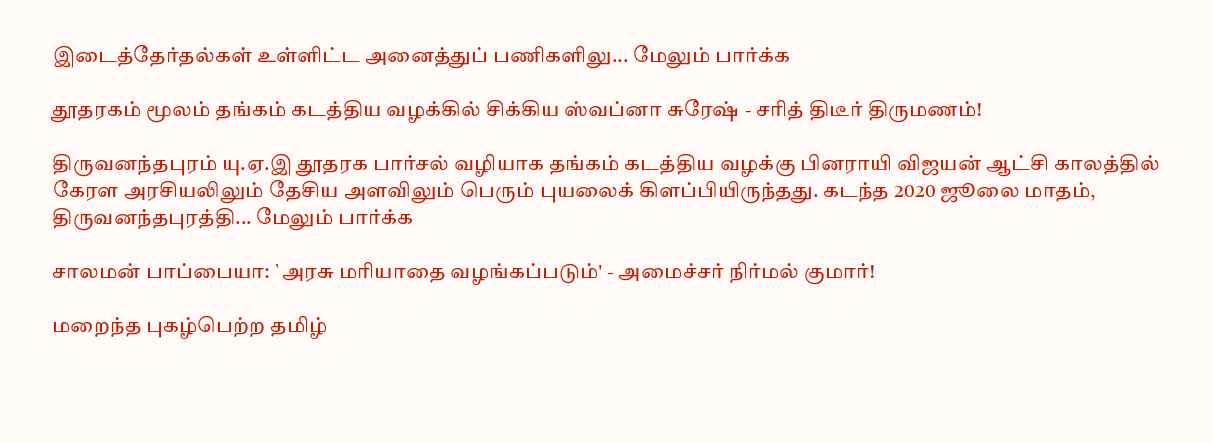இடைத்தேர்தல்கள் உள்ளிட்ட அனைத்துப் பணிகளிலு... மேலும் பார்க்க

தூதரகம் மூலம் தங்கம் கடத்திய வழக்கில் சிக்கிய ஸ்வப்னா சுரேஷ் - சரித் திடீர் திருமணம்!

திருவனந்தபுரம் யு.ஏ.இ தூதரக பார்சல் வழியாக தங்கம் கடத்திய வழக்கு பினராயி விஜயன் ஆட்சி காலத்தில் கேரள அரசியலிலும் தேசிய அளவிலும் பெரும் புயலைக் கிளப்பியிருந்தது. கடந்த 2020 ஜூலை மாதம், திருவனந்தபுரத்தி... மேலும் பார்க்க

சாலமன் பாப்பையா: `அரசு மரியாதை வழங்கப்படும்' - அமைச்சர் நிர்மல் குமார்!

மறைந்த புகழ்பெற்ற தமிழ்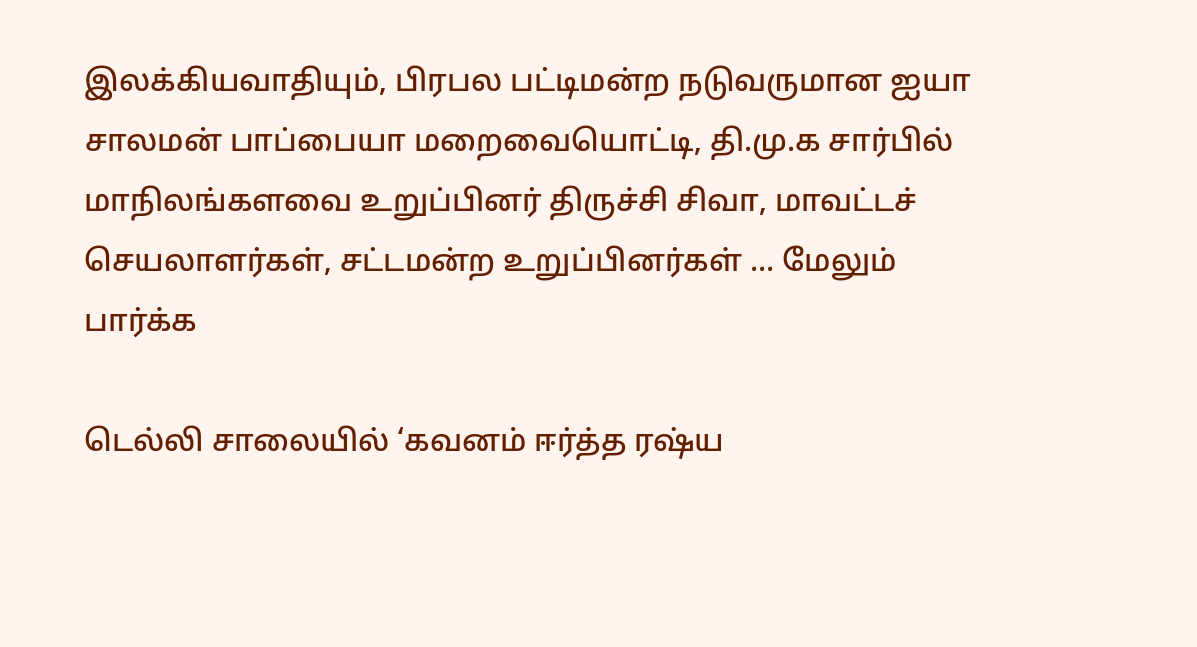இலக்கியவாதியும், பிரபல பட்டிமன்ற நடுவருமான ஐயா சாலமன் பாப்பையா மறைவையொட்டி, தி.மு.க சார்பில் மாநிலங்களவை உறுப்பினர் திருச்சி சிவா, மாவட்டச் செயலாளர்கள், சட்டமன்ற உறுப்பினர்கள் ... மேலும் பார்க்க

டெல்லி சாலையில் ‘கவனம் ஈர்த்த ரஷ்ய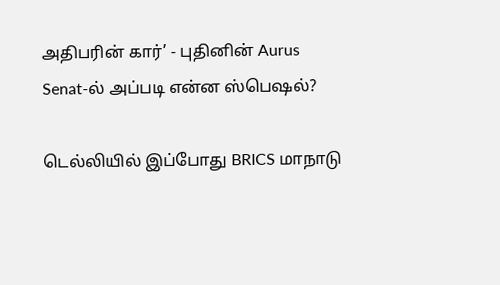அதிபரின் கார்’ - புதினின் Aurus Senat-ல் அப்படி என்ன ஸ்பெஷல்?

டெல்லியில் இப்போது BRICS மாநாடு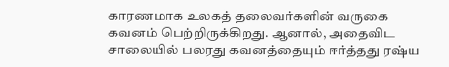காரணமாக உலகத் தலைவர்களின் வருகை கவனம் பெற்றிருக்கிறது. ஆனால், அதைவிட சாலையில் பலரது கவனத்தையும் ஈர்த்தது ரஷ்ய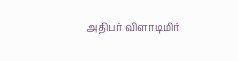அதிபர் விளாடிமிர்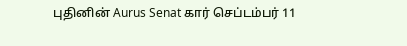புதினின் Aurus Senat கார் செப்டம்பர் 11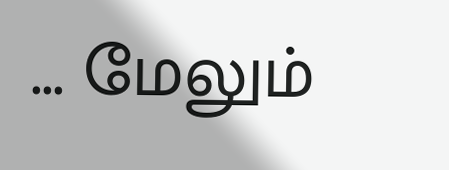... மேலும்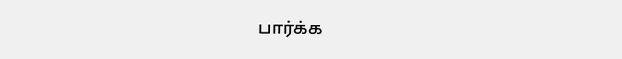பார்க்க